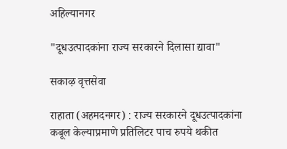अहिल्यानगर

"दूधउत्पादकांना राज्य सरकारने दिलासा द्यावा"

सकाऴ वृत्तसेवा

राहाता (अहमदनगर) : राज्य सरकारने दूधउत्पादकांना कबूल केल्याप्रमाणे प्रतिलिटर पाच रुपये थकीत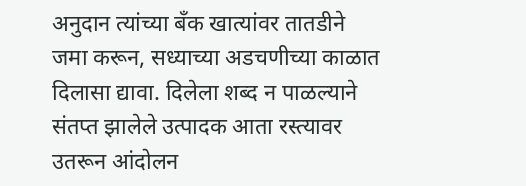अनुदान त्यांच्या बँक खात्यांवर तातडीने जमा करून, सध्याच्या अडचणीच्या काळात दिलासा द्यावा. दिलेला शब्द न पाळल्याने संतप्त झालेले उत्पादक आता रस्त्यावर उतरून आंदोलन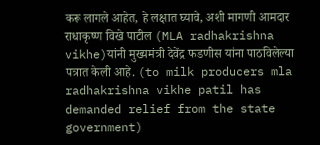करू लागले आहेत, हे लक्षात घ्यावे, अशी मागणी आमदार राधाकृष्ण विखे पाटील (MLA radhakrishna vikhe)यांनी मुख्यमंत्री देवेंद्र फडणीस यांना पाठविलेल्या पत्रात केली आहे. (to milk producers mla radhakrishna vikhe patil has demanded relief from the state government)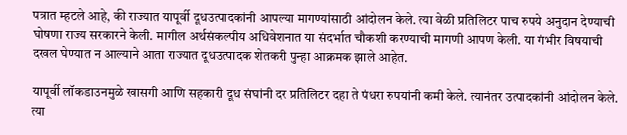पत्रात म्हटले आहे, की राज्यात यापूर्वी दूधउत्पादकांनी आपल्या मागण्यांसाठी आंदोलन केले. त्या वेळी प्रतिलिटर पाच रुपये अनुदान देण्याची घोषणा राज्य सरकारने केली. मागील अर्थसंकल्पीय अधिवेशनात या संदर्भात चौकशी करण्याची मागणी आपण केली. या गंभीर विषयाची दखल घेण्यात न आल्याने आता राज्यात दूधउत्पादक शेतकरी पुन्हा आक्रमक झाले आहेत.

यापूर्वी लॉकडाउनमुळे खासगी आणि सहकारी दूध संघांनी दर प्रतिलिटर दहा ते पंधरा रुपयांनी कमी केले. त्यानंतर उत्पादकांनी आंदोलन केले. त्या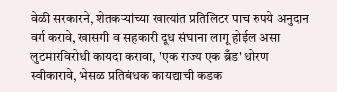वेळी सरकारने, शेतकऱ्यांच्या खात्यांत प्रतिलिटर पाच रुपये अनुदान वर्ग करावे, खासगी व सहकारी दूध संघाना लागू होईल असा लुटमारविरोधी कायदा करावा, 'एक राज्य एक ब्रँड' धोरण स्वीकारावे, भेसळ प्रतिबंधक कायद्याची कडक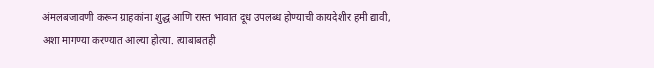अंमलबजावणी करून ग्राहकांना शुद्ध आणि रास्त भावात दूध उपलब्ध होण्याची कायदेशीर हमी द्यावी, अशा मागण्या करण्यात आल्या होत्या. त्याबाबतही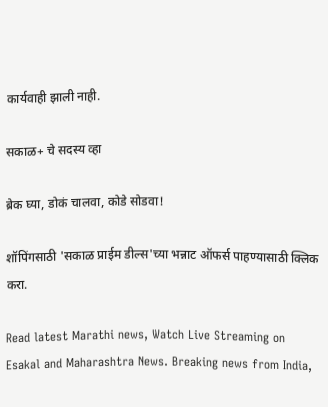कार्यवाही झाली नाही.

सकाळ+ चे सदस्य व्हा

ब्रेक घ्या, डोकं चालवा, कोडे सोडवा!

शॉपिंगसाठी 'सकाळ प्राईम डील्स'च्या भन्नाट ऑफर्स पाहण्यासाठी क्लिक करा.

Read latest Marathi news, Watch Live Streaming on Esakal and Maharashtra News. Breaking news from India,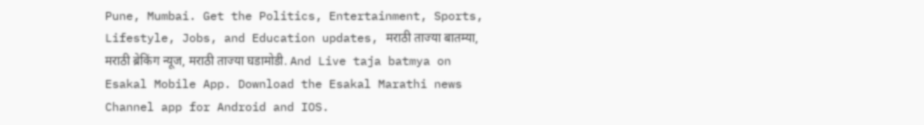Pune, Mumbai. Get the Politics, Entertainment, Sports, Lifestyle, Jobs, and Education updates, मराठी ताज्या बातम्या, मराठी ब्रेकिंग न्यूज, मराठी ताज्या घडामोडी. And Live taja batmya on Esakal Mobile App. Download the Esakal Marathi news Channel app for Android and IOS.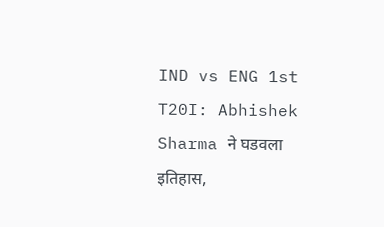IND vs ENG 1st T20I: Abhishek Sharma ने घडवला इतिहास,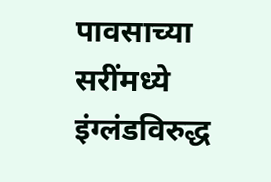पावसाच्या सरींमध्ये इंग्लंडविरुद्ध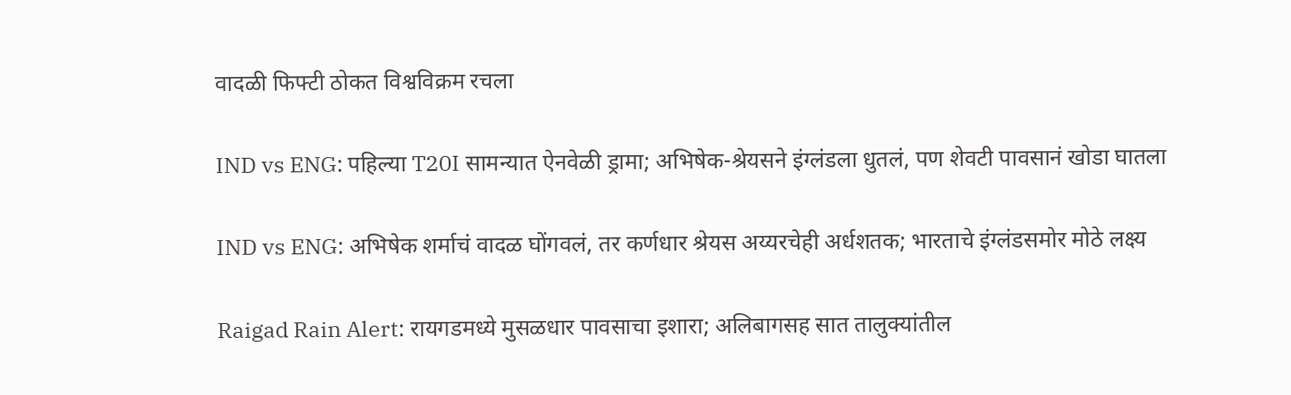वादळी फिफ्टी ठोकत विश्वविक्रम रचला

IND vs ENG: पहिल्या T20I सामन्यात ऐनवेळी ड्रामा; अभिषेक-श्रेयसने इंग्लंडला धुतलं, पण शेवटी पावसानं खोडा घातला

IND vs ENG: अभिषेक शर्माचं वादळ घोंगवलं, तर कर्णधार श्रेयस अय्यरचेही अर्धशतक; भारताचे इंग्लंडसमोर मोठे लक्ष्य

Raigad Rain Alert: रायगडमध्ये मुसळधार पावसाचा इशारा; अलिबागसह सात तालुक्यांतील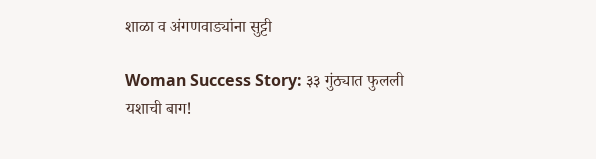शाळा व अंगणवाड्यांना सुट्टी

Woman Success Story: ३३ गुंठ्यात फुलली यशाची बाग!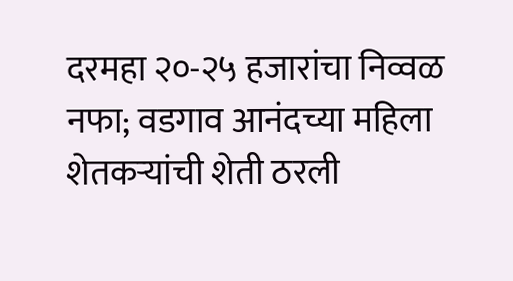दरमहा २०-२५ हजारांचा निव्वळ नफा; वडगाव आनंदच्या महिला शेतकऱ्यांची शेती ठरली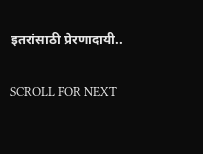इतरांसाठी प्रेरणादायी..

SCROLL FOR NEXT